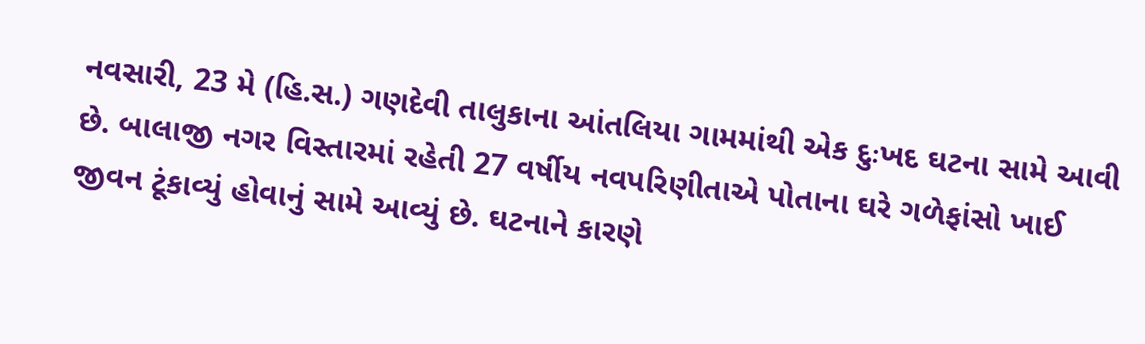નવસારી, 23 મે (હિ.સ.) ગણદેવી તાલુકાના આંતલિયા ગામમાંથી એક દુઃખદ ઘટના સામે આવી છે. બાલાજી નગર વિસ્તારમાં રહેતી 27 વર્ષીય નવપરિણીતાએ પોતાના ઘરે ગળેફાંસો ખાઈ જીવન ટૂંકાવ્યું હોવાનું સામે આવ્યું છે. ઘટનાને કારણે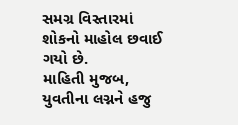સમગ્ર વિસ્તારમાં શોકનો માહોલ છવાઈ ગયો છે.
માહિતી મુજબ, યુવતીના લગ્નને હજુ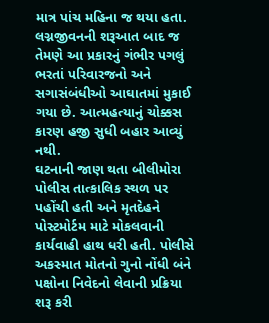માત્ર પાંચ મહિના જ થયા હતા. લગ્નજીવનની શરૂઆત બાદ જ તેમણે આ પ્રકારનું ગંભીર પગલું ભરતાં પરિવારજનો અને સગાસંબંધીઓ આઘાતમાં મુકાઈ ગયા છે. આત્મહત્યાનું ચોક્કસ કારણ હજી સુધી બહાર આવ્યું નથી.
ઘટનાની જાણ થતા બીલીમોરા પોલીસ તાત્કાલિક સ્થળ પર પહોંચી હતી અને મૃતદેહને પોસ્ટમોર્ટમ માટે મોકલવાની કાર્યવાહી હાથ ધરી હતી. પોલીસે અકસ્માત મોતનો ગુનો નોંધી બંને પક્ષોના નિવેદનો લેવાની પ્રક્રિયા શરૂ કરી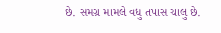છે. સમગ્ર મામલે વધુ તપાસ ચાલુ છે.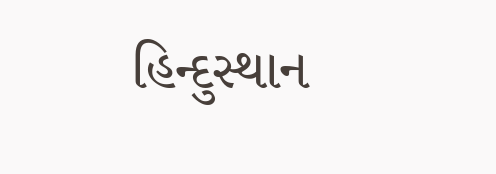હિન્દુસ્થાન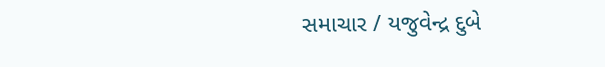સમાચાર / યજુવેન્દ્ર દુબે